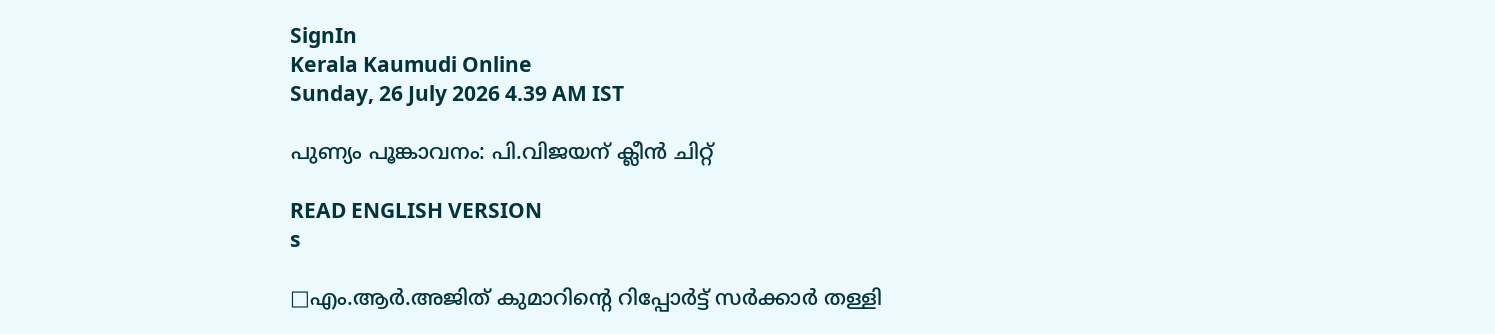SignIn
Kerala Kaumudi Online
Sunday, 26 July 2026 4.39 AM IST

പുണ്യം പൂങ്കാവനം: പി.വിജയന് ക്ലീൻ ചിറ്റ്

READ ENGLISH VERSION
s

□എം.ആർ.അജിത് കുമാറിന്റെ റിപ്പോർട്ട് സർക്കാർ തള്ളി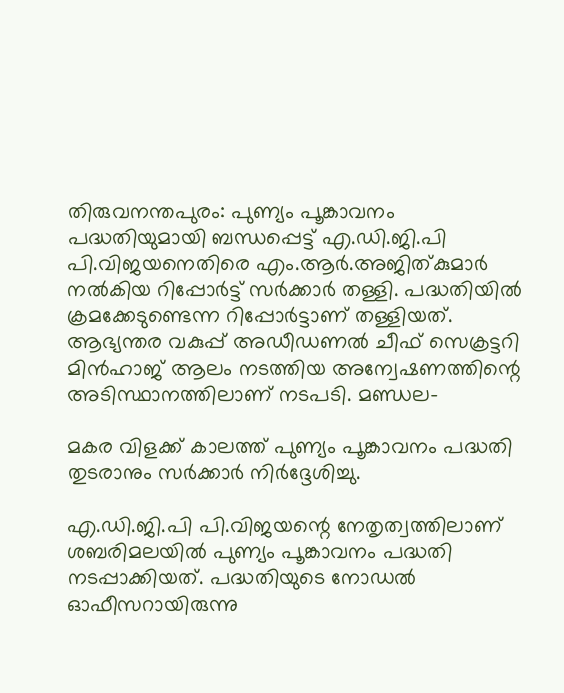തിരുവനന്തപുരം: പുണ്യം പൂങ്കാവനം പദ്ധതിയുമായി ബന്ധപ്പെട്ട് എ.ഡി.ജി.പി പി.വിജയനെതിരെ എം.ആർ.അജിത്കുമാർ നൽകിയ റിപ്പോർട്ട് സർക്കാർ തള്ളി. പദ്ധതിയിൽ ക്രമക്കേടുണ്ടെന്ന റിപ്പോർട്ടാണ് തള്ളിയത്. ആഭ്യന്തര വകുപ്പ് അഡീഡണൽ ചീഫ് സെക്രട്ടറി മിൻഹാജ് ആലം നടത്തിയ അന്വേഷണത്തിന്റെ അടിസ്ഥാനത്തിലാണ് നടപടി. മണ്ഡല-

മകര വിളക്ക് കാലത്ത് പുണ്യം പൂങ്കാവനം പദ്ധതി തുടരാനും സർക്കാർ നിർദ്ദേശിച്ചു.

എ.ഡി.ജി.പി പി.വിജയന്റെ നേതൃത്വത്തിലാണ് ശബരിമലയിൽ പുണ്യം പൂങ്കാവനം പദ്ധതി നടപ്പാക്കിയത്. പദ്ധതിയുടെ നോഡൽ ഓഫീസറായിരുന്നു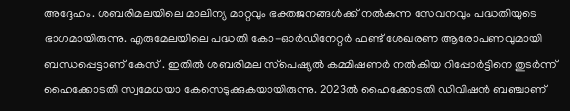അദ്ദേഹം. ശബരിമലയിലെ മാലിന്യ മാറ്റവും ഭക്തജനങ്ങൾക്ക് നൽകുന്ന സേവനവും പദ്ധതിയുടെ ഭാഗമായിരുന്നു. എരുമേലയിലെ പദ്ധതി കോ-ഓർഡിനേറ്റർ ഫണ്ട് ശേഖരണ ആരോപണവുമായി ബന്ധപ്പെട്ടാണ് കേസ് . ഇതിൽ ശബരിമല സ്‌പെഷ്യൽ കമ്മിഷണർ നൽകിയ റിപ്പോർട്ടിനെ തുടർന്ന് ഹൈക്കോടതി സ്വമേധയാ കേസെടുക്കുകയായിരുന്നു. 2023ൽ ഹൈക്കോടതി ഡിവിഷൻ ബഞ്ചാണ്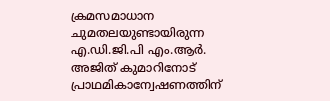ക്രമസമാധാന ചുമതലയുണ്ടായിരുന്ന എ.ഡി.ജി.പി എം.ആർ. അജിത് കുമാറിനോട് പ്രാഥമികാന്വേഷണത്തിന്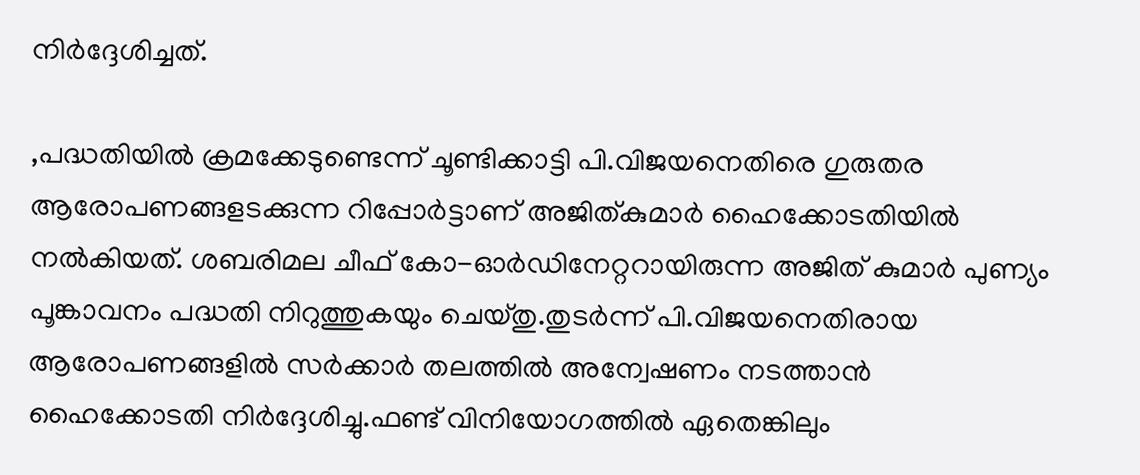നിർദ്ദേശിച്ചത്.

,പദ്ധതിയിൽ ക്രമക്കേടുണ്ടെന്ന് ചൂണ്ടിക്കാട്ടി പി.വിജയനെതിരെ ഗുരുതര ആരോപണങ്ങളടക്കുന്ന റിപ്പോർട്ടാണ് അജിത്കുമാർ ഹൈക്കോടതിയിൽ നൽകിയത്. ശബരിമല ചീഫ് കോ-ഓർഡിനേറ്ററായിരുന്ന അജിത് കുമാർ പുണ്യം പൂങ്കാവനം പദ്ധതി നിറുത്തുകയും ചെയ്തു.തുടർന്ന് പി.വിജയനെതിരായ ആരോപണങ്ങളിൽ സർക്കാർ തലത്തിൽ അന്വേഷണം നടത്താൻ ഹൈക്കോടതി നിർദ്ദേശിച്ചു.ഫണ്ട് വിനിയോഗത്തിൽ ഏതെങ്കിലും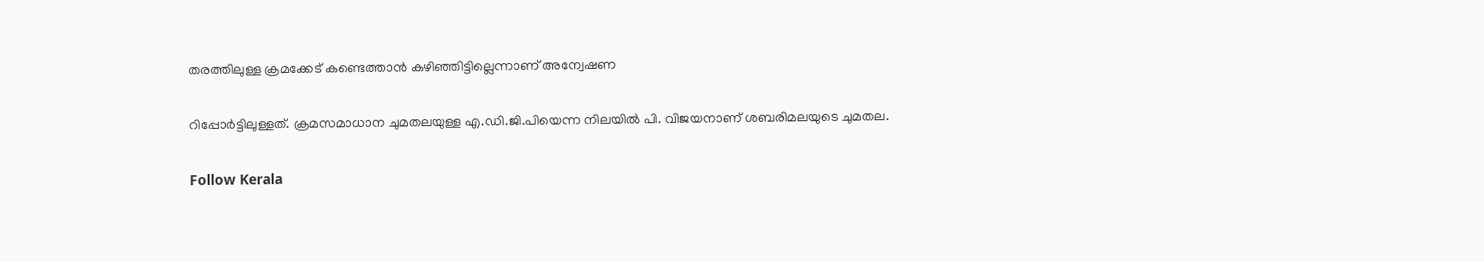തരത്തിലുള്ള ക്രമക്കേട് കണ്ടെത്താൻ കഴിഞ്ഞിട്ടില്ലെന്നാണ് അന്വേഷണ

റിപ്പോർട്ടിലുള്ളത്. ക്രമസമാധാന ചുമതലയുള്ള എ.ഡി.ജി.പിയെന്ന നിലയിൽ പി. വിജയനാണ് ശബരിമലയുടെ ചുമതല.

Follow Kerala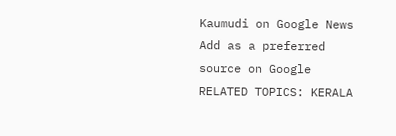Kaumudi on Google News Add as a preferred source on Google
RELATED TOPICS: KERALA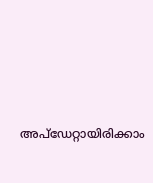അപ്ഡേറ്റായിരിക്കാം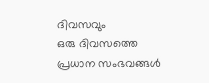ദിവസവും
ഒരു ദിവസത്തെ പ്രധാന സംഭവങ്ങൾ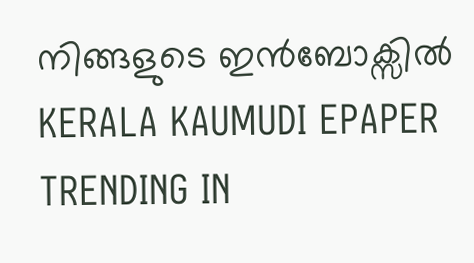നിങ്ങളുടെ ഇൻബോക്സിൽ
KERALA KAUMUDI EPAPER
TRENDING IN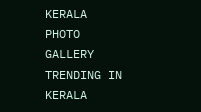KERALA
PHOTO GALLERY
TRENDING IN KERALA